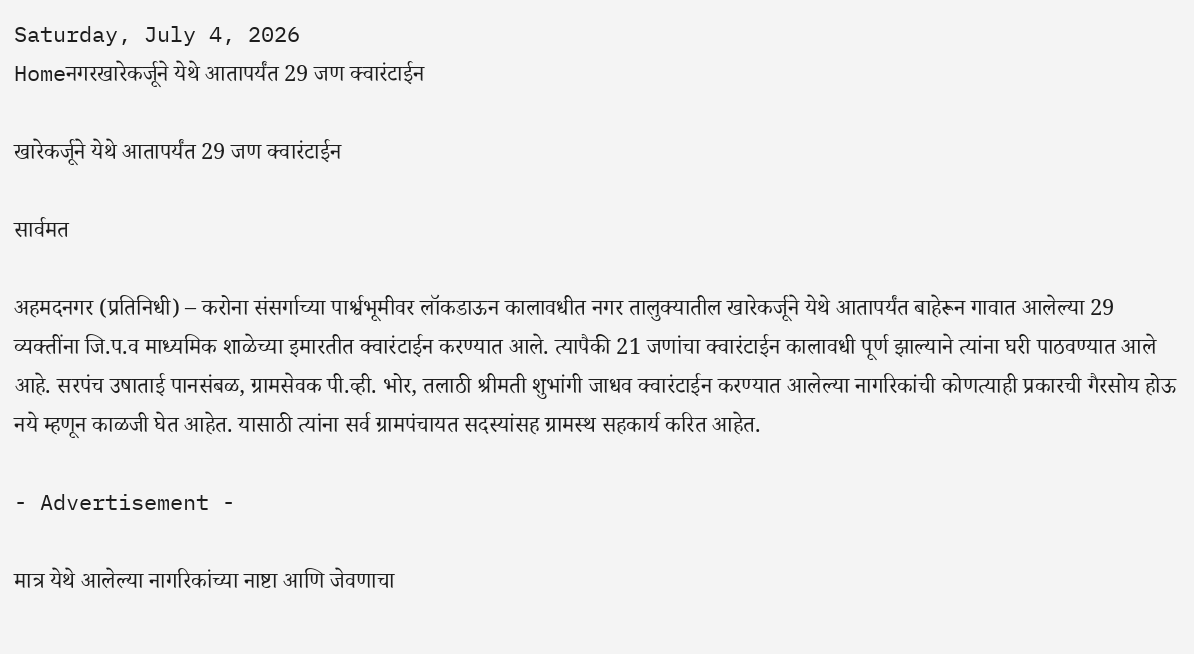Saturday, July 4, 2026
Homeनगरखारेकर्जूने येथे आतापर्यंत 29 जण क्वारंटाईन

खारेकर्जूने येथे आतापर्यंत 29 जण क्वारंटाईन

सार्वमत

अहमदनगर (प्रतिनिधी) – करोना संसर्गाच्या पार्श्वभूमीवर लॉकडाऊन कालावधीत नगर तालुक्यातील खारेकर्जूने येथे आतापर्यंत बाहेरून गावात आलेल्या 29 व्यक्तींना जि.प.व माध्यमिक शाळेच्या इमारतीत क्वारंटाईन करण्यात आले. त्यापैकी 21 जणांचा क्वारंटाईन कालावधी पूर्ण झाल्याने त्यांना घरी पाठवण्यात आले आहे. सरपंच उषाताई पानसंबळ, ग्रामसेवक पी.व्ही. भोर, तलाठी श्रीमती शुभांगी जाधव क्वारंटाईन करण्यात आलेल्या नागरिकांची कोणत्याही प्रकारची गैरसोय होऊ नये म्हणून काळजी घेत आहेत. यासाठी त्यांना सर्व ग्रामपंचायत सदस्यांसह ग्रामस्थ सहकार्य करित आहेत.

- Advertisement -

मात्र येथे आलेल्या नागरिकांच्या नाष्टा आणि जेवणाचा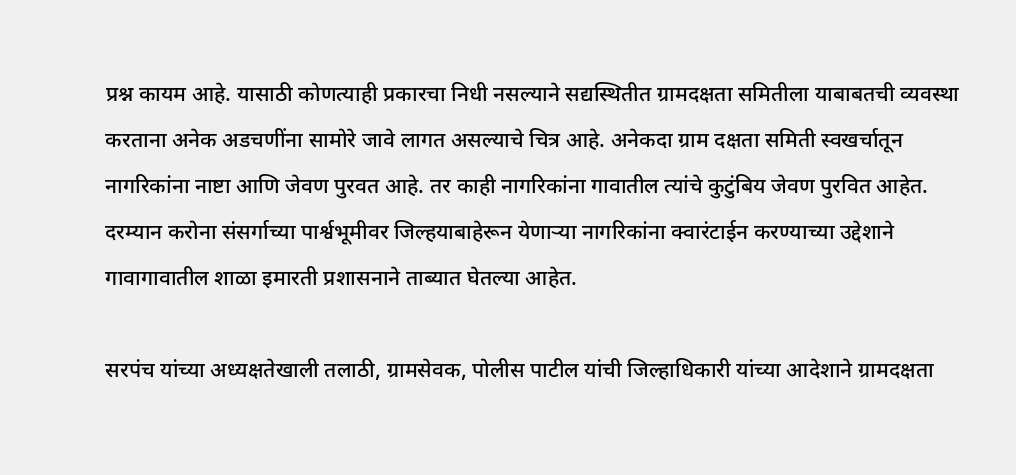प्रश्न कायम आहे. यासाठी कोणत्याही प्रकारचा निधी नसल्याने सद्यस्थितीत ग्रामदक्षता समितीला याबाबतची व्यवस्था करताना अनेक अडचणींना सामोरे जावे लागत असल्याचे चित्र आहे. अनेकदा ग्राम दक्षता समिती स्वखर्चातून नागरिकांना नाष्टा आणि जेवण पुरवत आहे. तर काही नागरिकांना गावातील त्यांचे कुटुंबिय जेवण पुरवित आहेत.
दरम्यान करोना संसर्गाच्या पार्श्वभूमीवर जिल्हयाबाहेरून येणार्‍या नागरिकांना क्वारंटाईन करण्याच्या उद्देशाने गावागावातील शाळा इमारती प्रशासनाने ताब्यात घेतल्या आहेत.

सरपंच यांच्या अध्यक्षतेखाली तलाठी, ग्रामसेवक, पोलीस पाटील यांची जिल्हाधिकारी यांच्या आदेशाने ग्रामदक्षता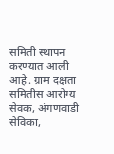समिती स्थापन करण्यात आली आहे. ग्राम दक्षता समितीस आरोग्य सेवक, अंगणवाडी सेविका,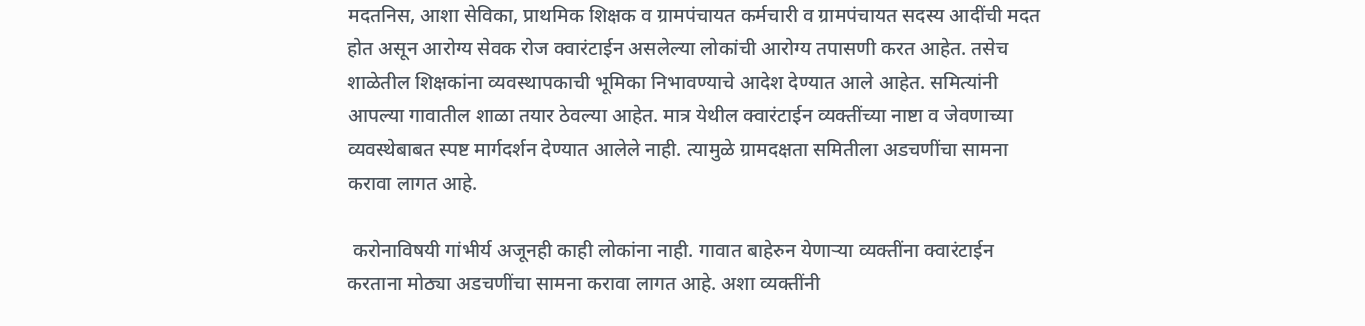मदतनिस, आशा सेविका, प्राथमिक शिक्षक व ग्रामपंचायत कर्मचारी व ग्रामपंचायत सदस्य आदींची मदत होत असून आरोग्य सेवक रोज क्वारंटाईन असलेल्या लोकांची आरोग्य तपासणी करत आहेत. तसेच शाळेतील शिक्षकांना व्यवस्थापकाची भूमिका निभावण्याचे आदेश देण्यात आले आहेत. समित्यांनी आपल्या गावातील शाळा तयार ठेवल्या आहेत. मात्र येथील क्वारंटाईन व्यक्तींच्या नाष्टा व जेवणाच्या व्यवस्थेबाबत स्पष्ट मार्गदर्शन देण्यात आलेले नाही. त्यामुळे ग्रामदक्षता समितीला अडचणींचा सामना करावा लागत आहे.

 करोनाविषयी गांभीर्य अजूनही काही लोकांना नाही. गावात बाहेरुन येणार्‍या व्यक्तींना क्वारंटाईन करताना मोठ्या अडचणींचा सामना करावा लागत आहे. अशा व्यक्तींनी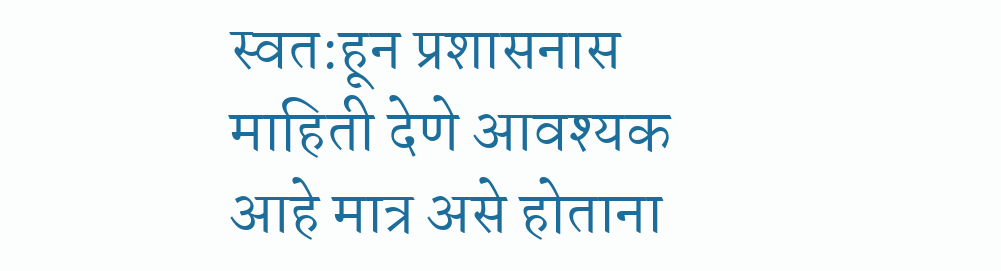स्वत:हून प्रशासनास माहिती देणे आवश्यक आहे मात्र असे होताना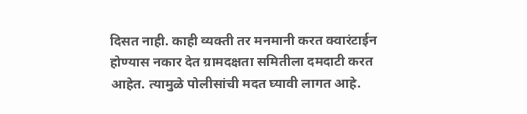दिसत नाही. काही व्यक्ती तर मनमानी करत क्वारंटाईन होण्यास नकार देत ग्रामदक्षता समितीला दमदाटी करत आहेत. त्यामुळे पोलीसांची मदत घ्यावी लागत आहे.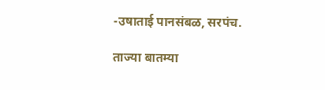-उषाताई पानसंबळ, सरपंच.

ताज्या बातम्या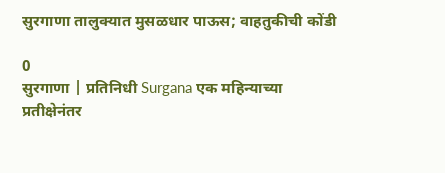सुरगाणा तालुक्यात मुसळधार पाऊस; वाहतुकीची कोंडी

0
सुरगाणा | प्रतिनिधी Surgana एक महिन्याच्या प्रतीक्षेनंतर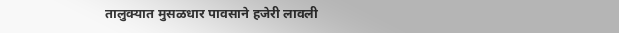तालुक्यात मुसळधार पावसाने हजेरी लावली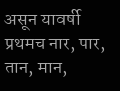असून यावर्षी प्रथमच नार, पार, तान, मान,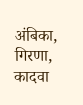अंबिका, गिरणा, कादवा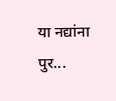या नद्यांना पुर...